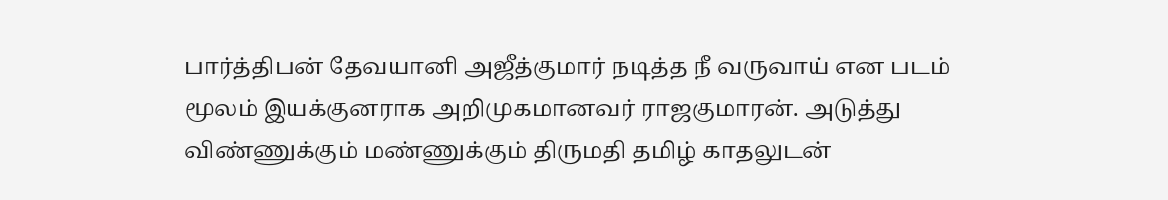பார்த்திபன் தேவயானி அஜீத்குமார் நடித்த நீ வருவாய் என படம் மூலம் இயக்குனராக அறிமுகமானவர் ராஜகுமாரன். அடுத்து விண்ணுக்கும் மண்ணுக்கும் திருமதி தமிழ் காதலுடன்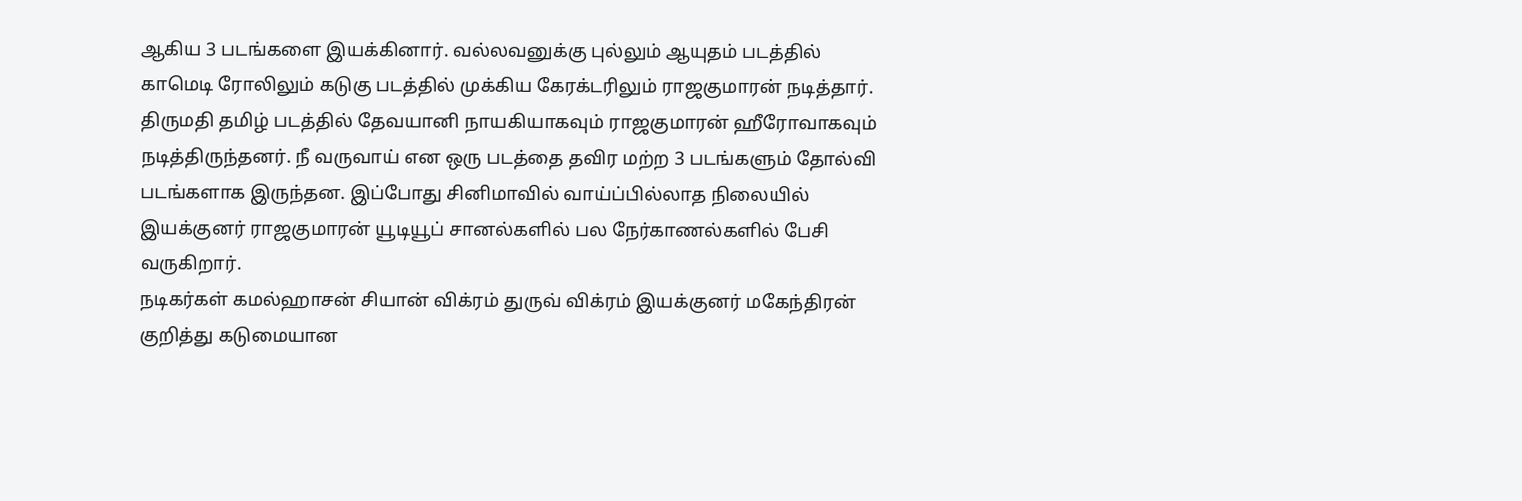ஆகிய 3 படங்களை இயக்கினார். வல்லவனுக்கு புல்லும் ஆயுதம் படத்தில் காமெடி ரோலிலும் கடுகு படத்தில் முக்கிய கேரக்டரிலும் ராஜகுமாரன் நடித்தார்.
திருமதி தமிழ் படத்தில் தேவயானி நாயகியாகவும் ராஜகுமாரன் ஹீரோவாகவும் நடித்திருந்தனர். நீ வருவாய் என ஒரு படத்தை தவிர மற்ற 3 படங்களும் தோல்வி படங்களாக இருந்தன. இப்போது சினிமாவில் வாய்ப்பில்லாத நிலையில் இயக்குனர் ராஜகுமாரன் யூடியூப் சானல்களில் பல நேர்காணல்களில் பேசி வருகிறார்.
நடிகர்கள் கமல்ஹாசன் சியான் விக்ரம் துருவ் விக்ரம் இயக்குனர் மகேந்திரன் குறித்து கடுமையான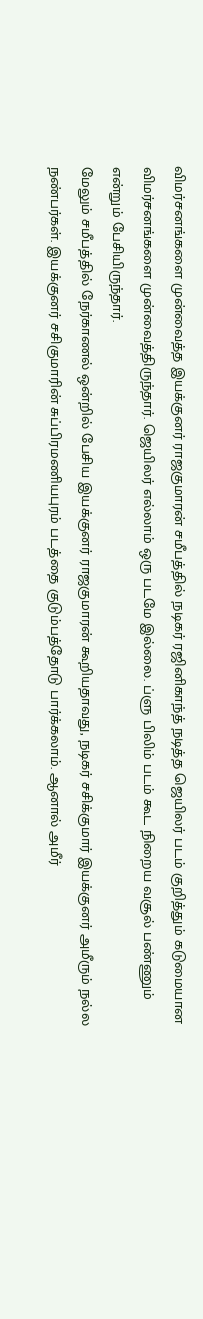விமர்சனங்களை முன்வைத்த இயக்குனர் ராஜகுமாரன் சமீபத்தில் நடிகர் ரஜினிகாந்த் நடித்த ஜெயிலர் படம் குறித்தும் கடுமையான விமர்சனங்களை முன்வைத்திருந்தார். ஜெயிலர் எல்லாம் ஒரு படமே இல்லை. ப்ளு பிலிம் படம் கூட நிறைய வசூல் பண்ணும் என்றும் பேசியிருந்தார்.
மேலும் சமீபத்தில் நேர்காணல் ஒன்றில் பேசிய இயக்குனர் ராஜகுமாரன் கூறியதாவது, நடிகர் சசிக்குமார் இயக்குனர் அமீரும் நல்ல நண்பர்கள். இயக்குனர் சசிகுமாரின் சுப்பிரமணியபுரம் படத்தை குடும்பத்தோடு பார்க்கலாம். ஆனால் அமீர்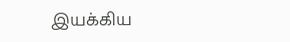இயக்கிய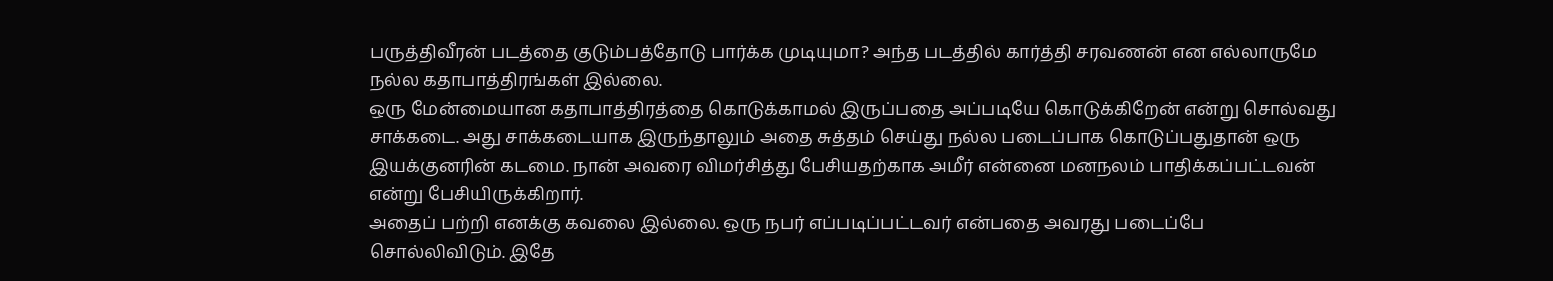பருத்திவீரன் படத்தை குடும்பத்தோடு பார்க்க முடியுமா? அந்த படத்தில் கார்த்தி சரவணன் என எல்லாருமே நல்ல கதாபாத்திரங்கள் இல்லை.
ஒரு மேன்மையான கதாபாத்திரத்தை கொடுக்காமல் இருப்பதை அப்படியே கொடுக்கிறேன் என்று சொல்வது சாக்கடை. அது சாக்கடையாக இருந்தாலும் அதை சுத்தம் செய்து நல்ல படைப்பாக கொடுப்பதுதான் ஒரு இயக்குனரின் கடமை. நான் அவரை விமர்சித்து பேசியதற்காக அமீர் என்னை மனநலம் பாதிக்கப்பட்டவன் என்று பேசியிருக்கிறார்.
அதைப் பற்றி எனக்கு கவலை இல்லை. ஒரு நபர் எப்படிப்பட்டவர் என்பதை அவரது படைப்பே சொல்லிவிடும். இதே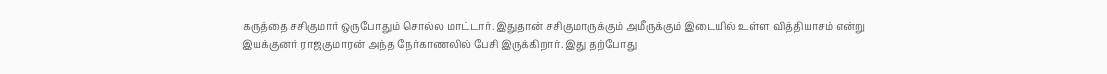கருத்தை சசிகுமார் ஒருபோதும் சொல்ல மாட்டார். இதுதான் சசிகுமாருக்கும் அமீருக்கும் இடையில் உள்ள வித்தியாசம் என்று இயக்குனர் ராஜகுமாரன் அந்த நேர்காணலில் பேசி இருக்கிறார். இது தற்போது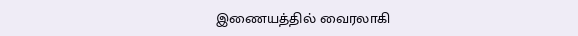இணையத்தில் வைரலாகி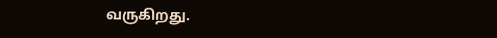வருகிறது.